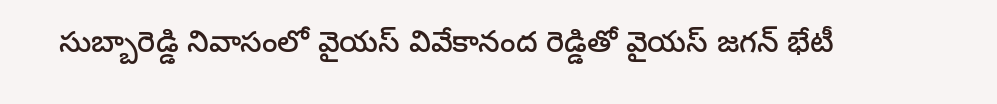సుబ్బారెడ్డి నివాసంలో వైయస్ వివేకానంద రెడ్డితో వైయస్ జగన్ భేటీ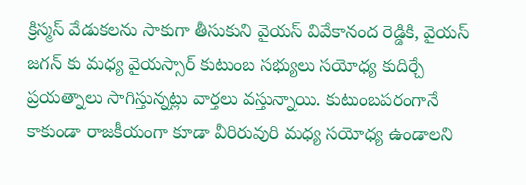క్రిస్మస్ వేడుకలను సాకుగా తీసుకుని వైయస్ వివేకానంద రెడ్డికి, వైయస్ జగన్ కు మధ్య వైయస్సార్ కుటుంబ సభ్యులు సయోధ్య కుదిర్చే ప్రయత్నాలు సాగిస్తున్నట్లు వార్తలు వస్తున్నాయి. కుటుంబపరంగానే కాకుండా రాజకీయంగా కూడా వీరిరువురి మధ్య సయోధ్య ఉండాలని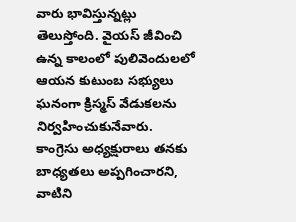వారు భావిస్తున్నట్లు తెలుస్తోంది. వైయస్ జీవించి ఉన్న కాలంలో పులివెందులలో ఆయన కుటుంబ సభ్యులు ఘనంగా క్రిస్మస్ వేడుకలను నిర్వహించుకునేవారు.
కాంగ్రెసు అధ్యక్షురాలు తనకు బాధ్యతలు అప్పగించారని, వాటిని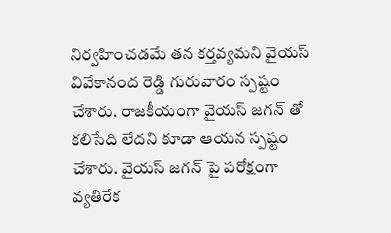నిర్వహించడమే తన కర్తవ్యమని వైయస్ వివేకానంద రెడ్డి గురువారం స్పష్టం చేశారు. రాజకీయంగా వైయస్ జగన్ తో కలిసేది లేదని కూడా ఆయన స్పష్టం చేశారు. వైయస్ జగన్ పై పరోక్షంగా వ్యతిరేక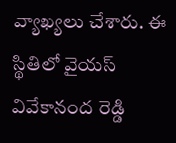వ్యాఖ్యలు చేశారు. ఈ స్థితిలో వైయస్ వివేకానంద రెడ్డి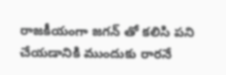రాజకీయంగా జగన్ తో కలిసి పని చేయడానికి ముందుకు రారనే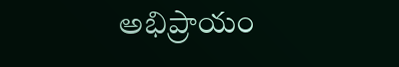అభిప్రాయం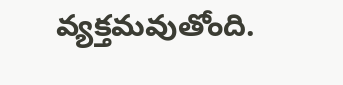వ్యక్తమవుతోంది.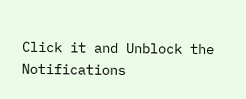Click it and Unblock the Notifications